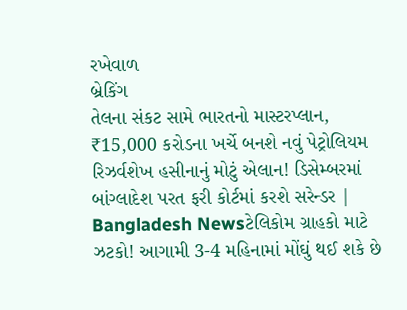રખેવાળ
બ્રેકિંગ
તેલના સંકટ સામે ભારતનો માસ્ટરપ્લાન, ₹15,000 કરોડના ખર્ચે બનશે નવું પેટ્રોલિયમ રિઝર્વશેખ હસીનાનું મોટું એલાન! ડિસેમ્બરમાં બાંગ્લાદેશ પરત ફરી કોર્ટમાં કરશે સરેન્ડર | Bangladesh Newsટેલિકોમ ગ્રાહકો માટે ઝટકો! આગામી 3-4 મહિનામાં મોંઘું થઈ શકે છે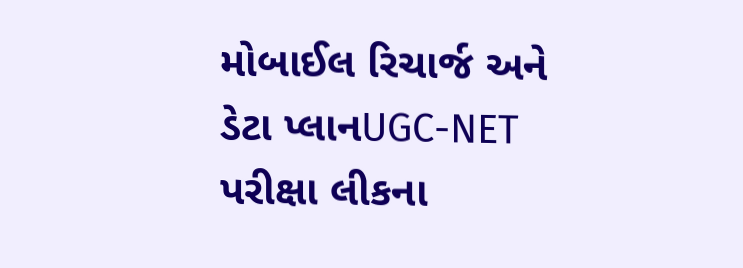મોબાઈલ રિચાર્જ અને ડેટા પ્લાનUGC-NET પરીક્ષા લીકના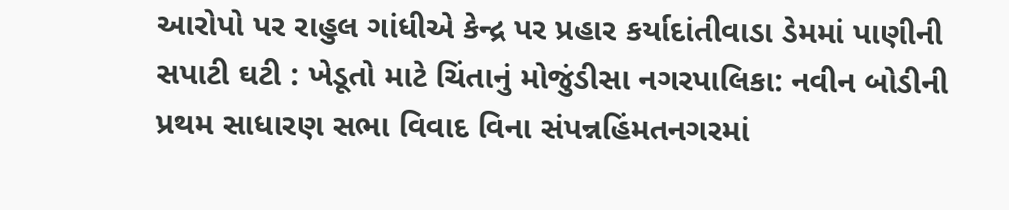આરોપો પર રાહુલ ગાંધીએ કેન્દ્ર પર પ્રહાર કર્યાદાંતીવાડા ડેમમાં પાણીની સપાટી ઘટી : ખેડૂતો માટે ચિંતાનું મોજુંડીસા નગરપાલિકા: નવીન બોડીની પ્રથમ સાધારણ સભા વિવાદ વિના સંપન્નહિંમતનગરમાં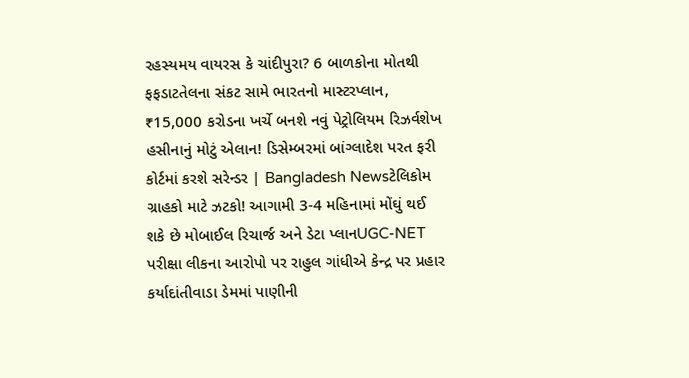રહસ્યમય વાયરસ કે ચાંદીપુરા? 6 બાળકોના મોતથી ફફડાટતેલના સંકટ સામે ભારતનો માસ્ટરપ્લાન, ₹15,000 કરોડના ખર્ચે બનશે નવું પેટ્રોલિયમ રિઝર્વશેખ હસીનાનું મોટું એલાન! ડિસેમ્બરમાં બાંગ્લાદેશ પરત ફરી કોર્ટમાં કરશે સરેન્ડર | Bangladesh Newsટેલિકોમ ગ્રાહકો માટે ઝટકો! આગામી 3-4 મહિનામાં મોંઘું થઈ શકે છે મોબાઈલ રિચાર્જ અને ડેટા પ્લાનUGC-NET પરીક્ષા લીકના આરોપો પર રાહુલ ગાંધીએ કેન્દ્ર પર પ્રહાર કર્યાદાંતીવાડા ડેમમાં પાણીની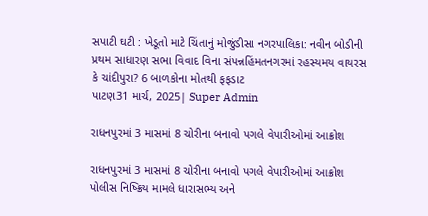સપાટી ઘટી : ખેડૂતો માટે ચિંતાનું મોજુંડીસા નગરપાલિકા: નવીન બોડીની પ્રથમ સાધારણ સભા વિવાદ વિના સંપન્નહિંમતનગરમાં રહસ્યમય વાયરસ કે ચાંદીપુરા? 6 બાળકોના મોતથી ફફડાટ
પાટણ31 માર્ચ, 2025| Super Admin

રાધનપુરમાં 3 માસમાં 8 ચોરીના બનાવો પગલે વેપારીઓમાં આક્રોશ

રાધનપુરમાં 3 માસમાં 8 ચોરીના બનાવો પગલે વેપારીઓમાં આક્રોશ
પોલીસ નિષ્ક્રિય મામલે ધારાસભ્ય અને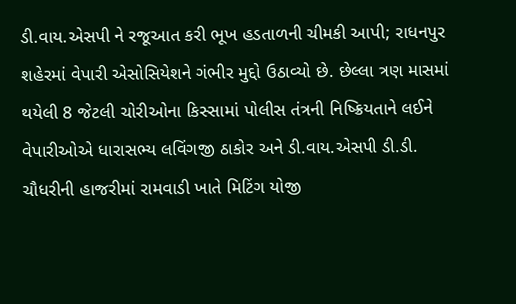ડી.વાય.એસપી ને રજૂઆત કરી ભૂખ હડતાળની ચીમકી આપી; રાધનપુર શહેરમાં વેપારી એસોસિયેશને ગંભીર મુદ્દો ઉઠાવ્યો છે. છેલ્લા ત્રણ માસમાં થયેલી 8 જેટલી ચોરીઓના કિસ્સામાં પોલીસ તંત્રની નિષ્ક્રિયતાને લઈને વેપારીઓએ ધારાસભ્ય લવિંગજી ઠાકોર અને ડી.વાય.એસપી ડી.ડી. ચૌધરીની હાજરીમાં રામવાડી ખાતે મિટિંગ યોજી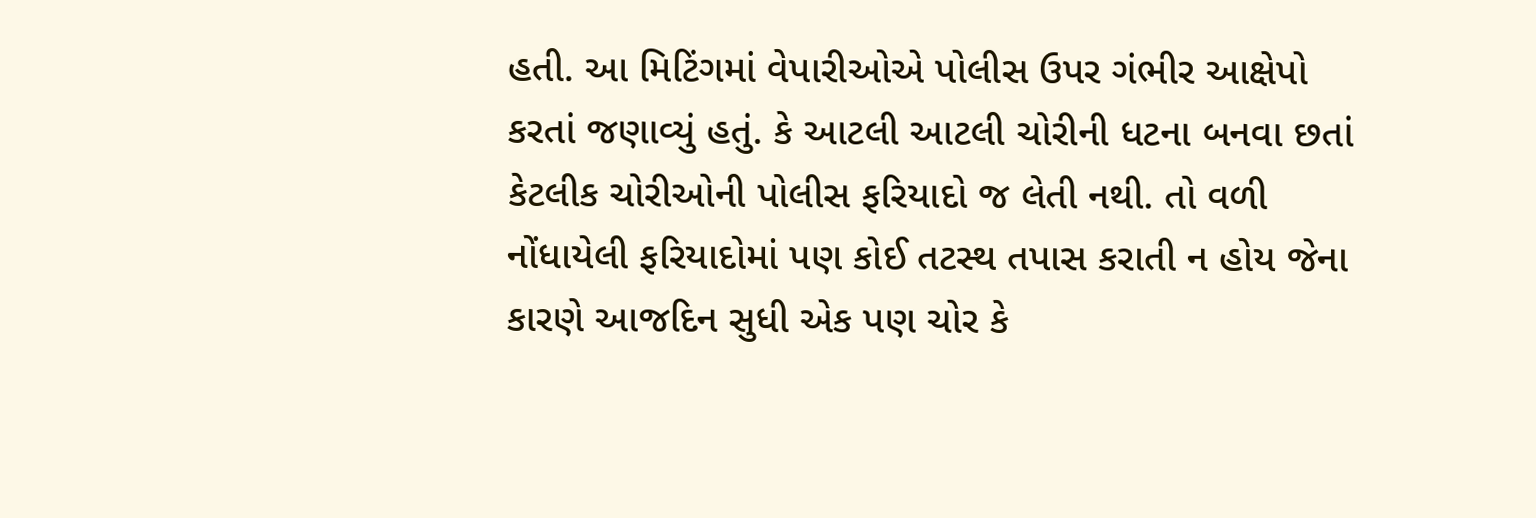હતી. આ મિટિંગમાં વેપારીઓએ પોલીસ ઉપર ગંભીર આક્ષેપો કરતાં જણાવ્યું હતું. કે આટલી આટલી ચોરીની ધટના બનવા છતાં કેટલીક ચોરીઓની પોલીસ ફરિયાદો જ લેતી નથી. તો વળી નોંધાયેલી ફરિયાદોમાં પણ કોઈ તટસ્થ તપાસ કરાતી ન હોય જેના કારણે આજદિન સુધી એક પણ ચોર કે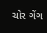ચોર ગેંગ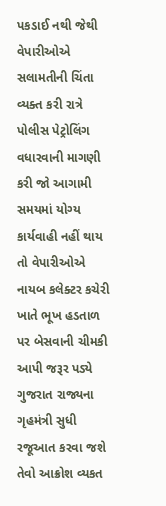પકડાઈ નથી જેથી વેપારીઓએ સલામતીની ચિંતા વ્યક્ત કરી રાત્રે પોલીસ પેટ્રોલિંગ વધારવાની માગણી કરી જો આગામી સમયમાં યોગ્ય કાર્યવાહી નહીં થાય તો વેપારીઓએ નાયબ કલેક્ટર કચેરી ખાતે ભૂખ હડતાળ પર બેસવાની ચીમકી આપી જરૂર પડ્યે ગુજરાત રાજ્યના ગૃહમંત્રી સુધી રજૂઆત કરવા જશે તેવો આક્રોશ વ્યકત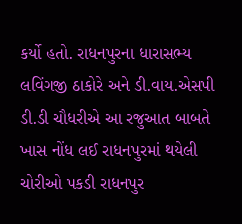કર્યો હતો. રાધનપુરના ધારાસભ્ય લવિંગજી ઠાકોરે અને ડી.વાય.એસપી ડી.ડી ચૌધરીએ આ રજુઆત બાબતે ખાસ નોંધ લઈ રાધનપુરમાં થયેલી ચોરીઓ પકડી રાધનપુર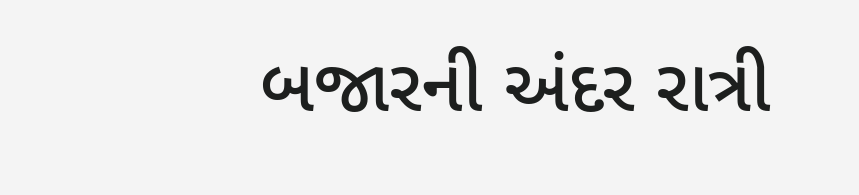બજારની અંદર રાત્રી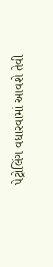પેટ્રોલિંગ વધારવામાં આવશે તેવી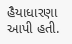હૈયાધારણા આપી હતી.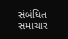સંબંધિત સમાચાર